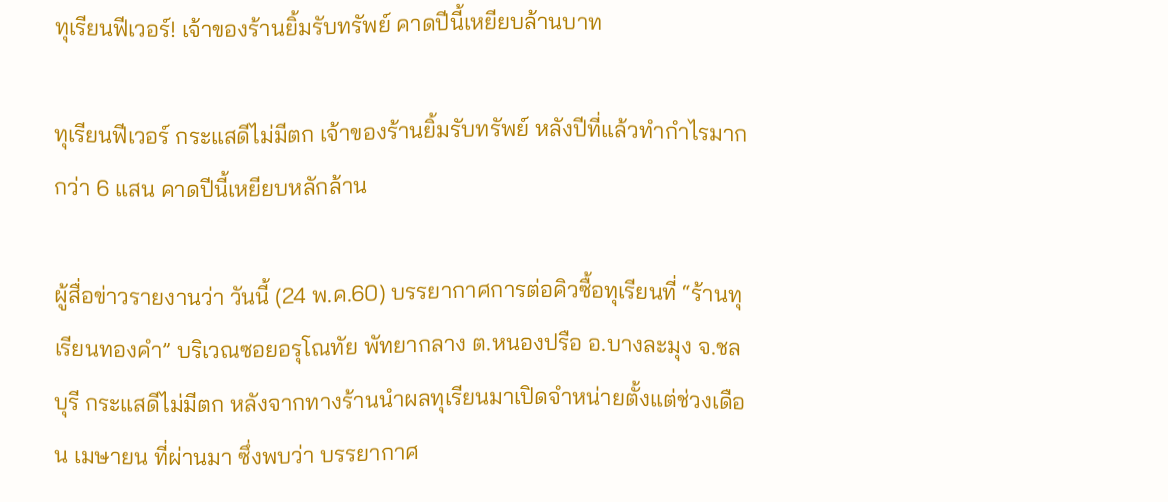ทุเรียนฟีเวอร์! เจ้าของร้านยิ้มรับทรัพย์ คาดปีนี้เหยียบล้านบาท

ทุเรียนฟีเวอร์ กระแสดีไม่มีตก เจ้าของร้านยิ้มรับทรัพย์ หลังปีที่แล้วทำกำไรมากกว่า 6 แสน คาดปีนี้เหยียบหลักล้าน

ผู้สื่อข่าวรายงานว่า วันนี้ (24 พ.ค.60) บรรยากาศการต่อคิวซื้อทุเรียนที่ “ร้านทุเรียนทองคำ” บริเวณซอยอรุโณทัย พัทยากลาง ต.หนองปรือ อ.บางละมุง จ.ชลบุรี กระแสดีไม่มีตก หลังจากทางร้านนำผลทุเรียนมาเปิดจำหน่ายตั้งแต่ช่วงเดือน เมษายน ที่ผ่านมา ซึ่งพบว่า บรรยากาศ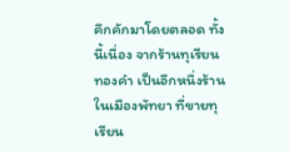คึกคักมาโดยตลอด ทั้งนี้เนื่อง จากร้านทุเรียนทองคำ เป็นอีกหนึ่งร้านในเมืองพัทยา ที่ขายทุเรียน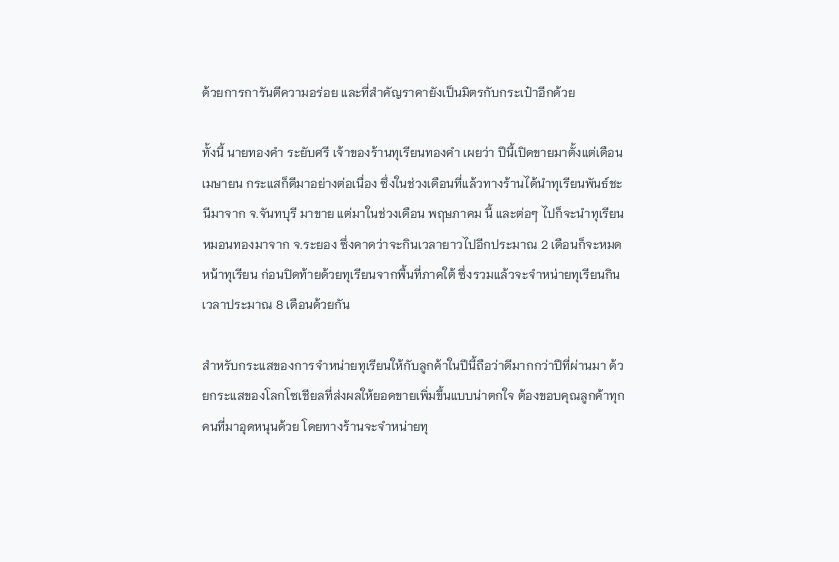ด้วยการการันตีความอร่อย และที่สำคัญราคายังเป็นมิตรกับกระเป๋าอีกด้วย

ทั้งนี้ นายทองคำ ระยับศรี เจ้าของร้านทุเรียนทองคำ เผยว่า ปีนี้เปิดขายมาตั้งแต่เดือน เมษายน กระแสก็ดีมาอย่างต่อเนื่อง ซึ่งในช่วงเดือนที่แล้วทางร้านได้นำทุเรียนพันธ์ชะนีมาจาก จ.จันทบุรี มาขาย แต่มาในช่วงเดือน พฤษภาคม นี้ และต่อๆ ไปก็จะนำทุเรียนหมอนทองมาจาก จ.ระยอง ซึ่งคาดว่าจะกินเวลายาวไปอีกประมาณ 2 เดือนก็จะหมดหน้าทุเรียน ก่อนปิดท้ายด้วยทุเรียนจากพื้นที่ภาคใต้ ซึ่งรวมแล้วจะจำหน่ายทุเรียนกินเวลาประมาณ 8 เดือนด้วยกัน

สำหรับกระแสของการจำหน่ายทุเรียนให้กับลูกค้าในปีนี้ถือว่าดีมากกว่าปีที่ผ่านมา ด้วยกระแสของโลกโซเชียลที่ส่งผลให้ยอดขายเพิ่มขึ้นแบบน่าตกใจ ต้องขอบคุณลูกค้าทุกคนที่มาอุดหนุนด้วย โดยทางร้านจะจำหน่ายทุ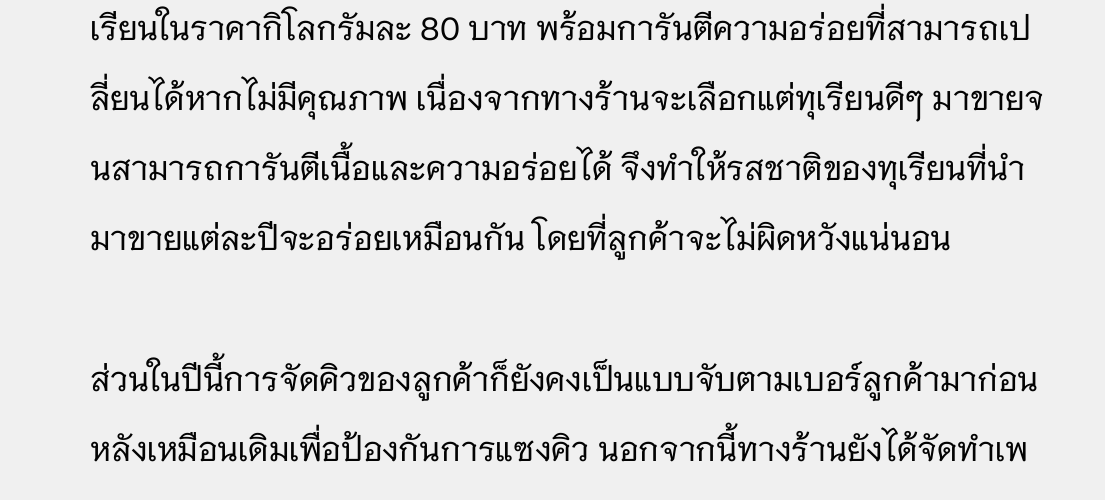เรียนในราคากิโลกรัมละ 80 บาท พร้อมการันตีความอร่อยที่สามารถเปลี่ยนได้หากไม่มีคุณภาพ เนื่องจากทางร้านจะเลือกแต่ทุเรียนดีๆ มาขายจนสามารถการันตีเนื้อและความอร่อยได้ จึงทำให้รสชาติของทุเรียนที่นำมาขายแต่ละปีจะอร่อยเหมือนกัน โดยที่ลูกค้าจะไม่ผิดหวังแน่นอน

ส่วนในปีนี้การจัดคิวของลูกค้าก็ยังคงเป็นแบบจับตามเบอร์ลูกค้ามาก่อนหลังเหมือนเดิมเพื่อป้องกันการแซงคิว นอกจากนี้ทางร้านยังได้จัดทำเพ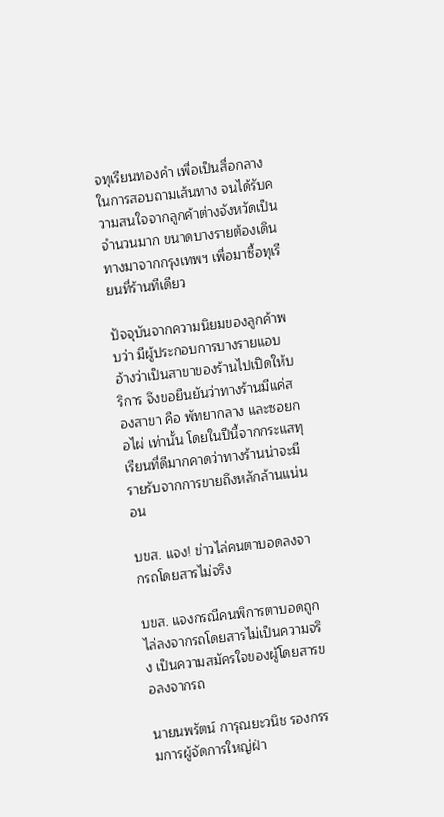จทุเรียนทองคำ เพื่อเป็นสื่อกลางในการสอบถามเส้นทาง จนได้รับความสนใจจากลูกค้าต่างจังหวัดเป็นจำนวนมาก ขนาดบางรายต้องเดินทางมาจากกรุงเทพฯ เพื่อมาซื้อทุเรียนที่ร้านทีเดียว

ปัจจุบันจากความนิยมของลูกค้าพบว่า มีผู้ประกอบการบางรายแอบอ้างว่าเป็นสาขาของร้านไปเปิดให้บริการ จึงขอยืนยันว่าทางร้านมีแค่สองสาขา คือ พัทยากลาง และซอยกอไผ่ เท่านั้น โดยในปีนี้จากกระแสทุเรียนที่ดีมากคาดว่าทางร้านน่าจะมีรายรับจากการขายถึงหลักล้านแน่นอน

บขส. แจง! ข่าวไล่คนตาบอดลงจากรถโดยสารไม่จริง

บขส. แจงกรณีคนพิการตาบอดถูกไล่ลงจากรถโดยสารไม่เป็นความจริง เป็นความสมัครใจของผู้โดยสารขอลงจากรถ

นายนพรัตน์ การุณยะวนิช รองกรรมการผู้จัดการใหญ่ฝ่า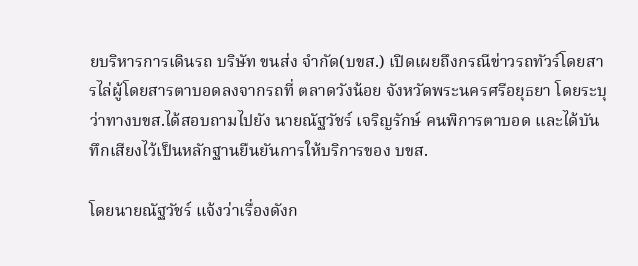ยบริหารการเดินรถ บริษัท ขนส่ง จำกัด(บขส.) เปิดเผยถึงกรณีข่าวรถทัวร์โดยสารไล่ผู้โดยสารตาบอดลงจากรถที่ ตลาดวังน้อย จังหวัดพระนครศรีอยุธยา โดยระบุว่าทางบขส.ได้สอบถามไปยัง นายณัฐวัชร์ เจริญรักษ์ คนพิการตาบอด และได้บันทึกเสียงไว้เป็นหลักฐานยืนยันการให้บริการของ บขส.

โดยนายณัฐวัชร์ แจ้งว่าเรื่องดังก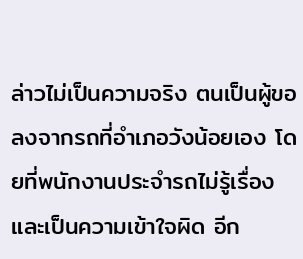ล่าวไม่เป็นความจริง ตนเป็นผู้ขอลงจากรถที่อำเภอวังน้อยเอง โดยที่พนักงานประจำรถไม่รู้เรื่อง และเป็นความเข้าใจผิด อีก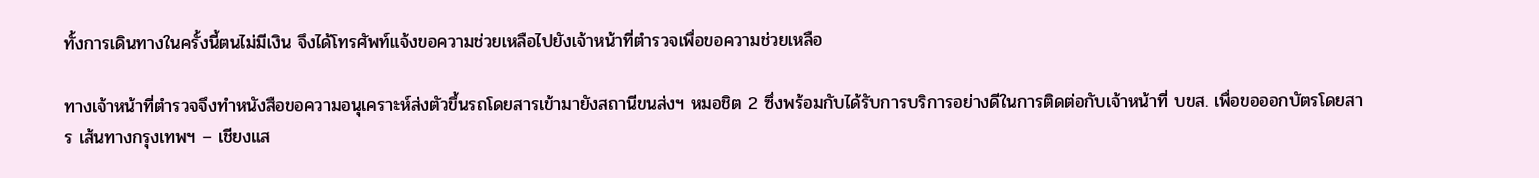ทั้งการเดินทางในครั้งนี้ตนไม่มีเงิน จึงได้โทรศัพท์แจ้งขอความช่วยเหลือไปยังเจ้าหน้าที่ตำรวจเพื่อขอความช่วยเหลือ

ทางเจ้าหน้าที่ตำรวจจึงทำหนังสือขอความอนุเคราะห์ส่งตัวขึ้นรถโดยสารเข้ามายังสถานีขนส่งฯ หมอชิต 2 ซึ่งพร้อมกับได้รับการบริการอย่างดีในการติดต่อกับเจ้าหน้าที่ บขส. เพื่อขอออกบัตรโดยสาร เส้นทางกรุงเทพฯ – เชียงแส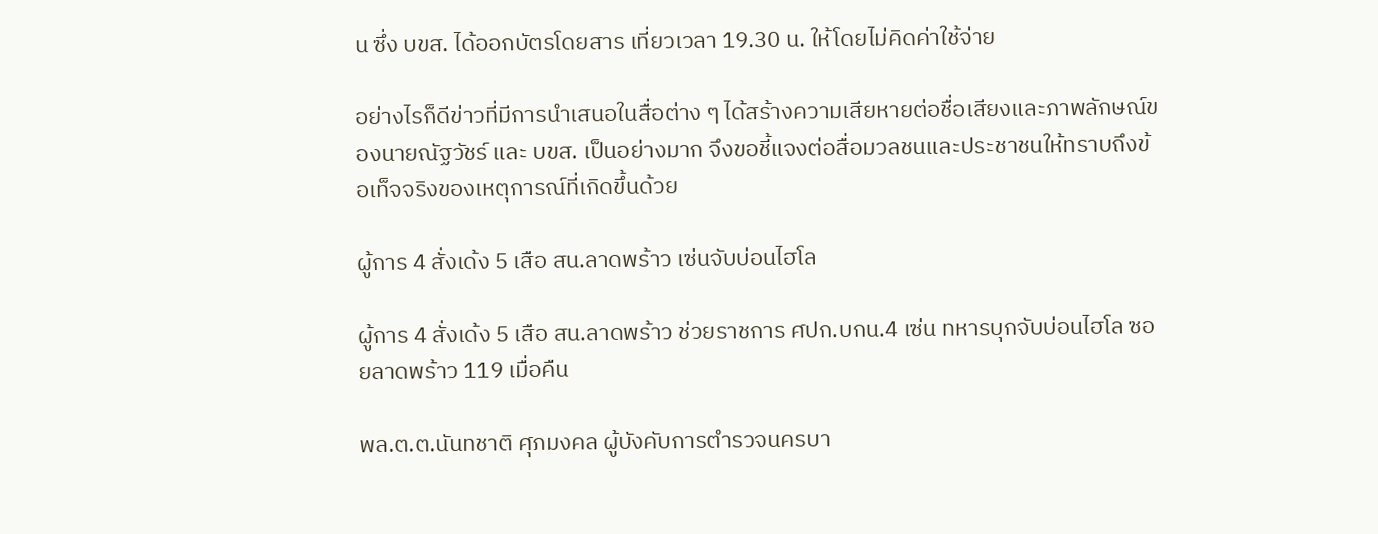น ซึ่ง บขส. ได้ออกบัตรโดยสาร เที่ยวเวลา 19.30 น. ให้โดยไม่คิดค่าใช้จ่าย

อย่างไรก็ดีข่าวที่มีการนำเสนอในสื่อต่าง ๆ ได้สร้างความเสียหายต่อชื่อเสียงและภาพลักษณ์ของนายณัฐวัชร์ และ บขส. เป็นอย่างมาก จึงขอชี้แจงต่อสื่อมวลชนและประชาชนให้ทราบถึงข้อเท็จจริงของเหตุการณ์ที่เกิดขึ้นด้วย

ผู้การ 4 สั่งเด้ง 5 เสือ สน.ลาดพร้าว เซ่นจับบ่อนไฮโล

ผู้การ 4 สั่งเด้ง 5 เสือ สน.ลาดพร้าว ช่วยราชการ ศปก.บกน.4 เซ่น ทหารบุกจับบ่อนไฮโล ซอยลาดพร้าว 119 เมื่อคืน

พล.ต.ต.นันทชาติ ศุภมงคล ผู้บังคับการตำรวจนครบา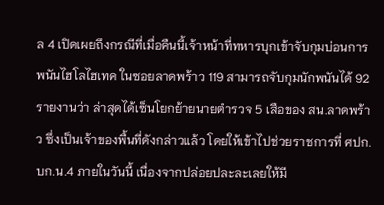ล 4 เปิดเผยถึงกรณีที่เมื่อคืนนี้เจ้าหน้าที่ทหารบุกเข้าจับกุมบ่อนการพนันไฮโลไฮเทค ในซอยลาดพร้าว 119 สามารถจับกุมนักพนันได้ 92 รายงานว่า ล่าสุดได้เซ็นโยกย้ายนายตำรวจ 5 เสือของ สน.ลาดพร้าว ซึ่งเป็นเจ้าของพื้นที่ดังกล่าวแล้ว โดยให้เข้าไปช่วยราชการที่ ศปก.บก.น.4 ภายในวันนี้ เนื่องจากปล่อยปละละเลยให้มี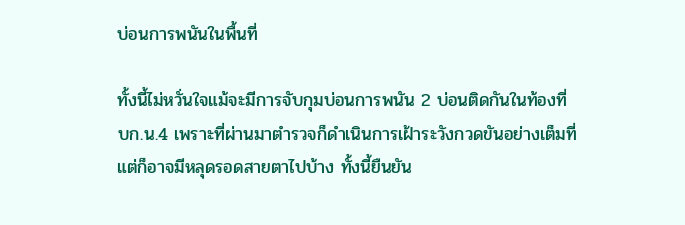บ่อนการพนันในพื้นที่

ทั้งนี้ไม่หวั่นใจแม้จะมีการจับกุมบ่อนการพนัน 2 บ่อนติดกันในท้องที่ บก.น.4 เพราะที่ผ่านมาตำรวจก็ดำเนินการเฝ้าระวังกวดขันอย่างเต็มที่ แต่ก็อาจมีหลุดรอดสายตาไปบ้าง ทั้งนี้ยืนยัน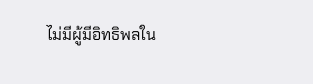ไม่มีผู้มีอิทธิพลใน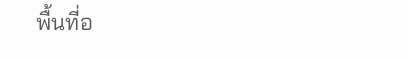พื้นที่อ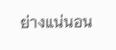ย่างแน่นอน